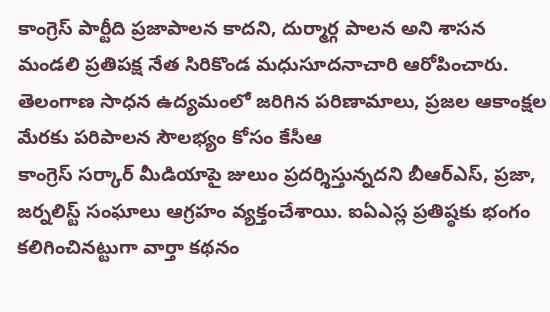కాంగ్రెస్ పార్టీది ప్రజాపాలన కాదని, దుర్మార్గ పాలన అని శాసన మండలి ప్రతిపక్ష నేత సిరికొండ మధుసూదనాచారి ఆరోపించారు. తెలంగాణ సాధన ఉద్యమంలో జరిగిన పరిణామాలు, ప్రజల ఆకాంక్షల మేరకు పరిపాలన సౌలభ్యం కోసం కేసీఆ
కాంగ్రెస్ సర్కార్ మీడియాపై జులుం ప్రదర్శిస్తున్నదని బీఆర్ఎస్, ప్రజా, జర్నలిస్ట్ సంఘాలు ఆగ్రహం వ్యక్తంచేశాయి. ఐఏఎస్ల ప్రతిష్ఠకు భంగం కలిగించినట్టుగా వార్తా కథనం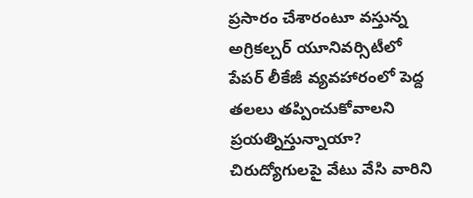ప్రసారం చేశారంటూ వస్తున్న
అగ్రికల్చర్ యూనివర్సిటీలో పేపర్ లీకేజీ వ్యవహారంలో పెద్ద తలలు తప్పించుకోవాలని ప్రయత్నిస్తున్నాయా? చిరుద్యోగులపై వేటు వేసి వారిని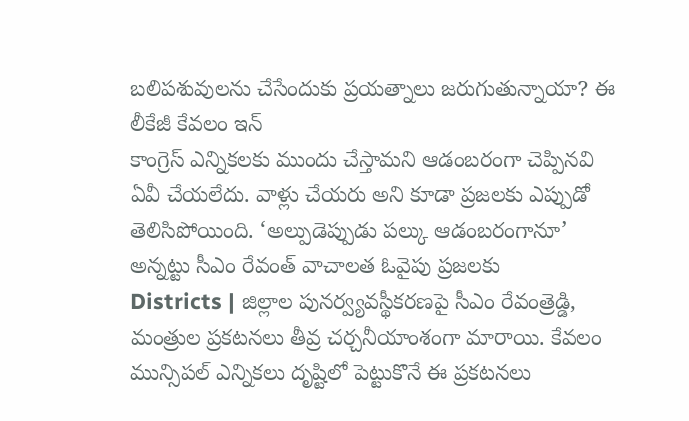బలిపశువులను చేసేందుకు ప్రయత్నాలు జరుగుతున్నాయా? ఈ లీకేజీ కేవలం ఇన్
కాంగ్రెస్ ఎన్నికలకు ముందు చేస్తామని ఆడంబరంగా చెప్పినవి ఏవీ చేయలేదు. వాళ్లు చేయరు అని కూడా ప్రజలకు ఎప్పుడో తెలిసిపోయింది. ‘అల్పుడెప్పుడు పల్కు ఆడంబరంగానూ’ అన్నట్టు సీఎం రేవంత్ వాచాలత ఓవైపు ప్రజలకు
Districts | జిల్లాల పునర్వ్యవస్థీకరణపై సీఎం రేవంత్రెడ్డి, మంత్రుల ప్రకటనలు తీవ్ర చర్చనీయాంశంగా మారాయి. కేవలం మున్సిపల్ ఎన్నికలు దృష్టిలో పెట్టుకొనే ఈ ప్రకటనలు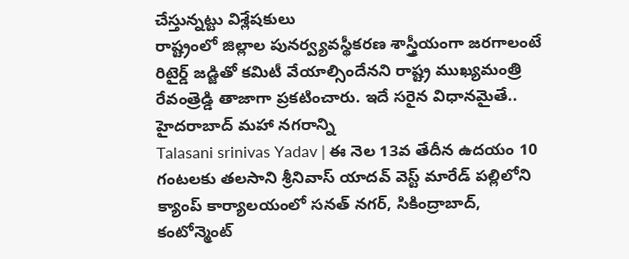చేస్తున్నట్టు విశ్లేషకులు
రాష్ట్రంలో జిల్లాల పునర్వ్యవస్థీకరణ శాస్త్రీయంగా జరగాలంటే రిటైర్డ్ జడ్జితో కమిటీ వేయాల్సిందేనని రాష్ట్ర ముఖ్యమంత్రి రేవంత్రెడ్డి తాజాగా ప్రకటించారు. ఇదే సరైన విధానమైతే.. హైదరాబాద్ మహా నగరాన్ని
Talasani srinivas Yadav | ఈ నెల 13వ తేదీన ఉదయం 10 గంటలకు తలసాని శ్రీనివాస్ యాదవ్ వెస్ట్ మారేడ్ పల్లిలోని క్యాంప్ కార్యాలయంలో సనత్ నగర్, సికింద్రాబాద్, కంటోన్మెంట్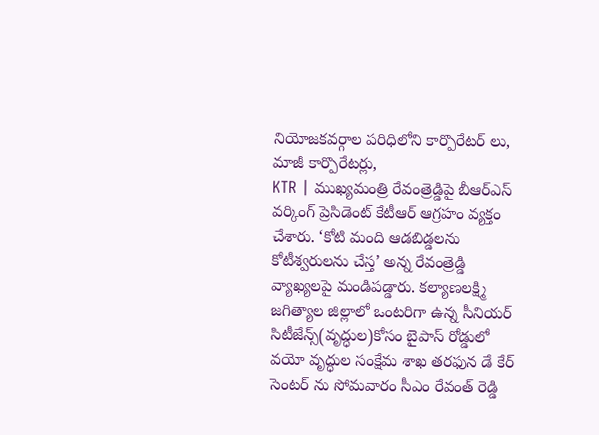నియోజకవర్గాల పరిధిలోని కార్పొరేటర్ లు, మాజీ కార్పొరేటర్లు,
KTR | ముఖ్యమంత్రి రేవంత్రెడ్డిపై బీఆర్ఎస్ వర్కింగ్ ప్రెసిడెంట్ కేటీఆర్ ఆగ్రహం వ్యక్తం చేశారు. ‘కోటి మంది ఆడబిడ్డలను కోటీశ్వరులను చేస్త’ అన్న రేవంత్రెడ్డి వ్యాఖ్యలపై మండిపడ్డారు. కల్యాణలక్ష్మి
జగిత్యాల జిల్లాలో ఒంటరిగా ఉన్న సీనియర్ సిటీజేన్స్(వృద్ధుల)కోసం బైపాస్ రోడ్డులో వయో వృద్ధుల సంక్షేమ శాఖ తరఫున డే కేర్ సెంటర్ ను సోమవారం సీఎం రేవంత్ రెడ్డి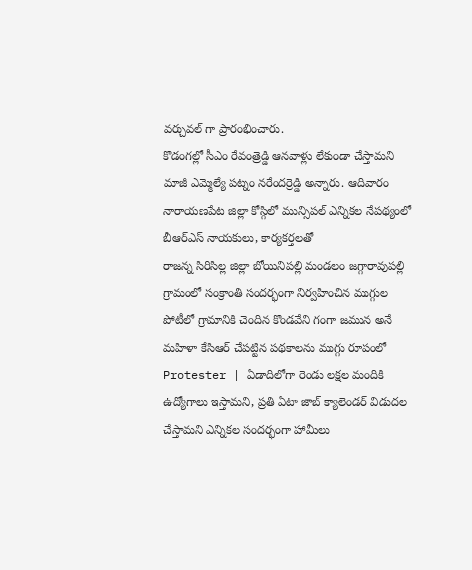వర్చువల్ గా ప్రారంభించారు.
కొడంగల్లో సీఎం రేవంత్రెడ్డి ఆనవాళ్లు లేకుండా చేస్తామని మాజీ ఎమ్మెల్యే పట్నం నరేందర్రెడ్డి అన్నారు. ఆదివారం నారాయణపేట జిల్లా కోస్గిలో మున్సిపల్ ఎన్నికల నేపథ్యంలో బీఆర్ఎస్ నాయకులు, కార్యకర్తలతో
రాజన్న సిరిసిల్ల జిల్లా బోయినిపల్లి మండలం జగ్గారావుపల్లి గ్రామంలో సంక్రాంతి సందర్భంగా నిర్వహించిన ముగ్గుల పోటీలో గ్రామానికి చెందిన కొండవేని గంగా జమున అనే మహిళా కేసిఆర్ చేపట్టిన పథకాలను ముగ్గు రూపంలో
Protester | ఏడాదిలోగా రెండు లక్షల మందికి ఉద్యోగాలు ఇస్తామని, ప్రతి ఏటా జాబ్ క్యాలెండర్ విడుదల చేస్తామని ఎన్నికల సందర్భంగా హామీలు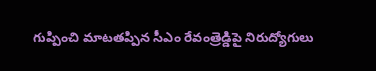గుప్పించి మాటతప్పిన సీఎం రేవంత్రెడ్డిపై నిరుద్యోగులు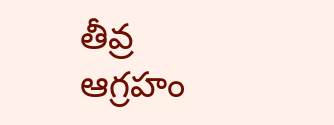తీవ్ర ఆగ్రహం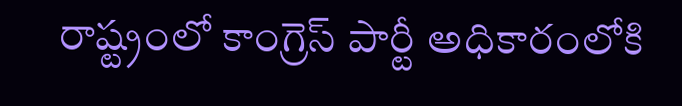రాష్ట్రంలో కాంగ్రెస్ పార్టీ అధికారంలోకి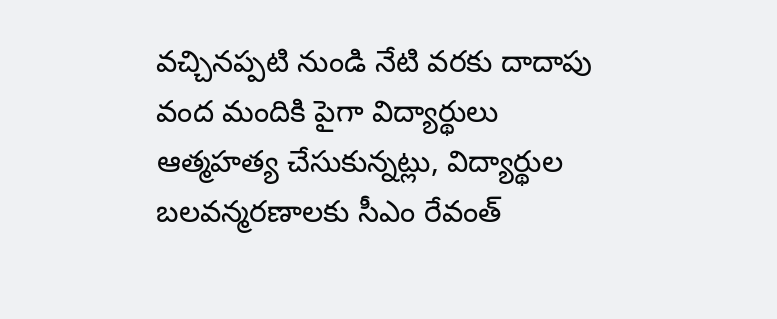వచ్చినప్పటి నుండి నేటి వరకు దాదాపు వంద మందికి పైగా విద్యార్థులు ఆత్మహత్య చేసుకున్నట్లు, విద్యార్థుల బలవన్మరణాలకు సీఎం రేవంత్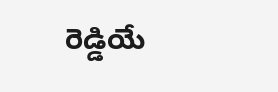రెడ్డియే